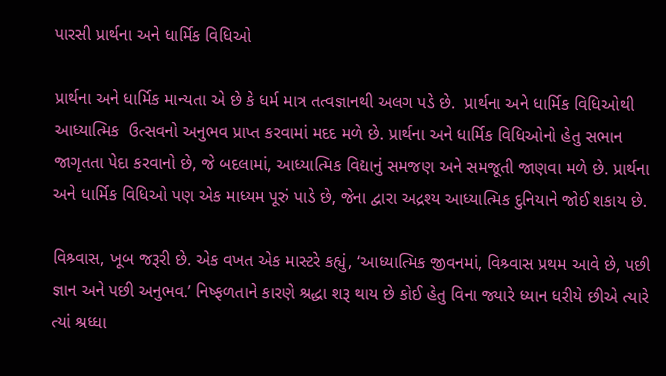પારસી પ્રાર્થના અને ધાર્મિક વિધિઓ

પ્રાર્થના અને ધાર્મિક માન્યતા એ છે કે ધર્મ માત્ર તત્વજ્ઞાનથી અલગ પડે છે.  પ્રાર્થના અને ધાર્મિક વિધિઓથી આધ્યાત્મિક  ઉત્સવનો અનુભવ પ્રાપ્ત કરવામાં મદદ મળે છે. પ્રાર્થના અને ધાર્મિક વિધિઓનો હેતુ સભાન જાગૃતતા પેદા કરવાનો છે, જે બદલામાં, આધ્યાત્મિક વિદ્યાનું સમજણ અને સમજૂતી જાણવા મળે છે. પ્રાર્થના અને ધાર્મિક વિધિઓ પણ એક માધ્યમ પૂરું પાડે છે, જેના દ્વારા અદ્રશ્ય આધ્યાત્મિક દુનિયાને જોઈ શકાય છે.

વિશ્ર્વાસ, ખૂબ જરૂરી છે. એક વખત એક માસ્ટરે કહ્યું, ‘આધ્યાત્મિક જીવનમાં, વિશ્ર્વાસ પ્રથમ આવે છે, પછી જ્ઞાન અને પછી અનુભવ.’ નિષ્ફળતાને કારણે શ્રદ્ધા શરૂ થાય છે કોઈ હેતુ વિના જ્યારે ધ્યાન ધરીયે છીએ ત્યારે ત્યાં શ્રધ્ધા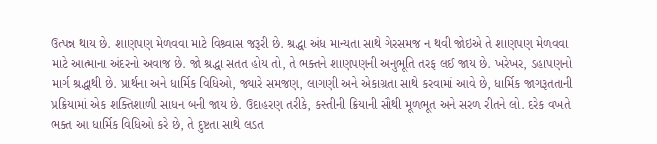ઉત્પન્ન થાય છે. શાણપણ મેળવવા માટે વિશ્ર્વાસ જરૂરી છે. શ્રદ્ધા અંધ માન્યતા સાથે ગેરસમજ ન થવી જોઇએ તે શાણપણ મેળવવા માટે આત્માના અંદરનો અવાજ છે. જો શ્રદ્ધા સતત હોય તો, તે ભક્તને શાણપણની અનુભૂતિ તરફ લઈ જાય છે. ખરેખર, ડહાપણનો માર્ગ શ્રદ્ધાથી છે. પ્રાર્થના અને ધાર્મિક વિધિઓ, જ્યારે સમજણ, લાગણી અને એકાગ્રતા સાથે કરવામાં આવે છે, ધાર્મિક જાગરૂતતાની પ્રક્રિયામાં એક શક્તિશાળી સાધન બની જાય છે. ઉદાહરણ તરીકે, કસ્તીની ક્રિયાની સૌથી મૂળભૂત અને સરળ રીતને લો. દરેક વખતે ભક્ત આ ધાર્મિક વિધિઓ કરે છે, તે દુષ્ટતા સાથે લડત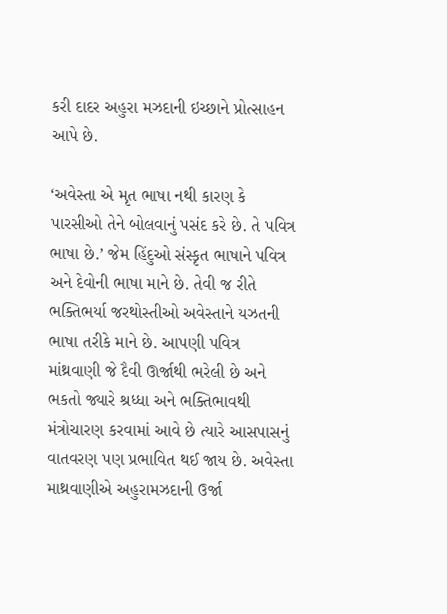કરી દાદર અહુરા મઝદાની ઇચ્છાને પ્રોત્સાહન આપે છે.

‘અવેસ્તા એ મૃત ભાષા નથી કારણ કે પારસીઓ તેને બોલવાનું પસંદ કરે છે. તે પવિત્ર ભાષા છે.’ જેમ હિંદુઓ સંસ્કૃત ભાષાને પવિત્ર અને દેવોની ભાષા માને છે. તેવી જ રીતે ભક્તિભર્યા જરથોસ્તીઓ અવેસ્તાને યઝતની ભાષા તરીકે માને છે. આપણી પવિત્ર માંથ્રવાણી જે દૈવી ઊર્જાથી ભરેલી છે અને ભકતો જ્યારે શ્રધ્ધા અને ભક્તિભાવથી મંત્રોચારણ કરવામાં આવે છે ત્યારે આસપાસનું વાતવરણ પણ પ્રભાવિત થઈ જાય છે. અવેસ્તા માથ્રવાણીએ અહુરામઝદાની ઉર્જા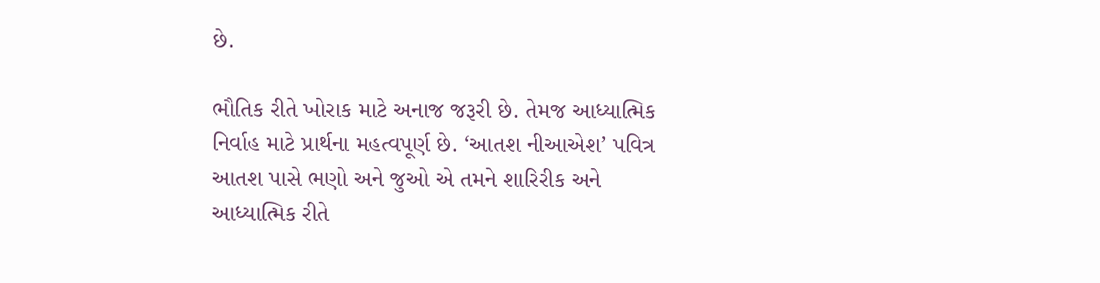છે.

ભૌતિક રીતે ખોરાક માટે અનાજ જરૂરી છે. તેમજ આધ્યાત્મિક નિર્વાહ માટે પ્રાર્થના મહત્વપૂર્ણ છે. ‘આતશ નીઆએશ’ પવિત્ર આતશ પાસે ભણો અને જુઓ એ તમને શારિરીક અને આધ્યાત્મિક રીતે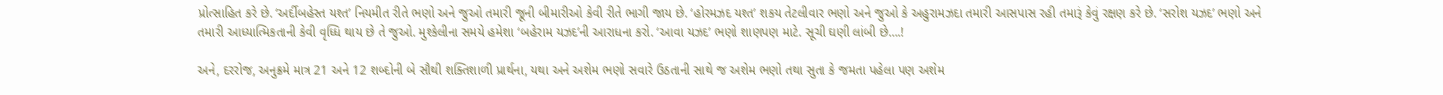પ્રોત્સાહિત કરે છે. ‘અર્દીબહેસ્ત યશ્ત’ નિયમીત રીતે ભણો અને જુઓ તમારી જૂની બીમારીઓ કેવી રીતે ભાગી જાય છે. ‘હોરમઝદ યશ્ત’ શકય તેટલીવાર ભણો અને જુઓ કે અહુરામઝદા તમારી આસપાસ રહી તમારૂં કેવું રક્ષણ કરે છે. ‘સરોશ યઝદ’ ભણો અને તમારી આધ્યાત્મિકતાની કેવી વૃધ્ધિ થાય છે તે જુઓ. મુશ્કેલીના સમયે હમેશા ‘બહેરામ યઝદ’ની આરાધના કરો. ‘આવા યઝદ’ ભણો શાણપણ માટે. સૂચી ઘણી લાંબી છે….!

અને, દરરોજ, અનુક્રમે માત્ર 21 અને 12 શબ્દોની બે સૌથી શક્તિશાળી પ્રાર્થના, યથા અને અશેમ ભણો સવારે ઉઠતાની સાથે જ અશેમ ભણો તથા સુતા કે જમતા પહેલા પણ અશેમ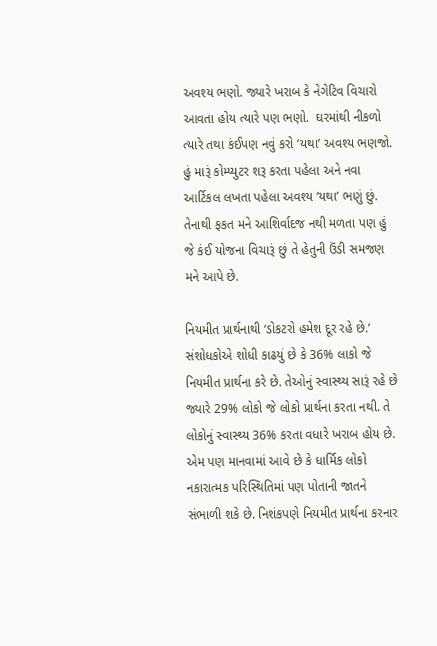અવશ્ય ભણો. જ્યારે ખરાબ કે નેગેટિવ વિચારો આવતા હોય ત્યારે પણ ભણો.  ઘરમાંથી નીકળો ત્યારે તથા કંઈપણ નવું કરો ‘યથા’ અવશ્ય ભણજો. હું મારૂં કોમ્પ્યુટર શરૂ કરતા પહેલા અને નવા આર્ટિકલ લખતા પહેલા અવશ્ય ‘યથા’ ભણું છું. તેનાથી ફકત મને આશિર્વાદજ નથી મળતા પણ હું જે કંઈ યોજના વિચારૂં છું તે હેતુની ઉંડી સમજણ મને આપે છે.

નિયમીત પ્રાર્થનાથી ‘ડોકટરો હમેશ દૂર રહે છે.’ સંશોધકોએ શોધી કાઢયું છે કે 36% લાકો જે નિયમીત પ્રાર્થના કરે છે. તેઓનું સ્વાસ્થ્ય સારૂં રહે છે જ્યારે 29% લોકો જે લોકો પ્રાર્થના કરતા નથી. તે લોકોનું સ્વાસ્થ્ય 36% કરતા વધારે ખરાબ હોય છે. એમ પણ માનવામાં આવે છે કે ધાર્મિક લોકો નકારાત્મક પરિસ્થિતિમાં પણ પોતાની જાતને સંભાળી શકે છે. નિશંકપણે નિયમીત પ્રાર્થના કરનાર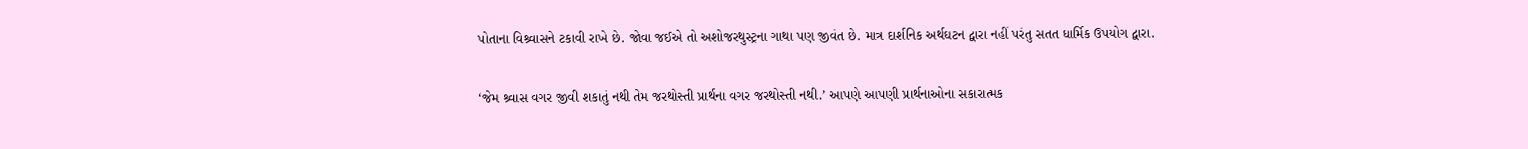પોતાના વિશ્ર્વાસને ટકાવી રાખે છે. જોવા જઈએ તો અશોજરથુસ્ટ્રના ગાથા પણ જીવંત છે. માત્ર દાર્શનિક અર્થઘટન દ્વારા નહીં પરંતુ સતત ધાર્મિક ઉપયોગ દ્વારા.

‘જેમ શ્ર્વાસ વગર જીવી શકાતું નથી તેમ જરથોસ્તી પ્રાર્થના વગર જરથોસ્તી નથી.’ આપણે આપણી પ્રાર્થનાઓના સકારાત્મક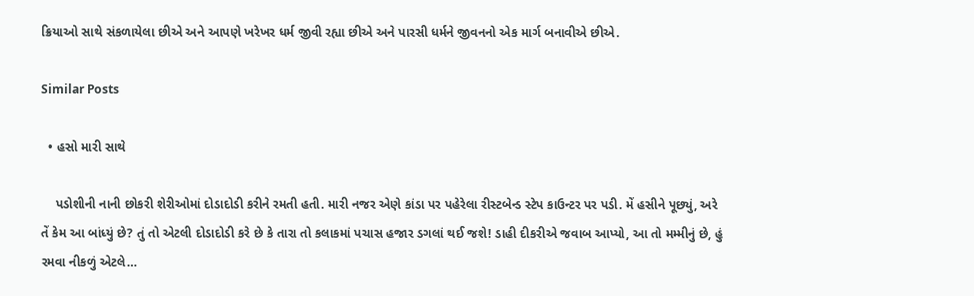ક્રિયાઓ સાથે સંકળાયેલા છીએ અને આપણે ખરેખર ધર્મ જીવી રહ્યા છીએ અને પારસી ધર્મને જીવનનો એક માર્ગ બનાવીએ છીએ.

Similar Posts

  • હસો મારી સાથે

    પડોશીની નાની છોકરી શેરીઓમાં દોડાદોડી કરીને રમતી હતી. મારી નજર એણે કાંડા પર પહેરેલા રીસ્ટબેન્ડ સ્ટેપ કાઉન્ટર પર પડી. મેં હસીને પૂછ્યું, અરે તેં કેમ આ બાંધ્યું છે? તું તો એટલી દોડાદોડી કરે છે કે તારા તો કલાકમાં પચાસ હજાર ડગલાં થઈ જશે! ડાહી દીકરીએ જવાબ આપ્યો, આ તો મમ્મીનું છે, હું રમવા નીકળું એટલે…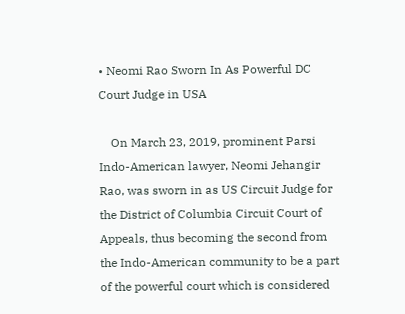• Neomi Rao Sworn In As Powerful DC Court Judge in USA

    On March 23, 2019, prominent Parsi Indo-American lawyer, Neomi Jehangir Rao, was sworn in as US Circuit Judge for the District of Columbia Circuit Court of Appeals, thus becoming the second from the Indo-American community to be a part of the powerful court which is considered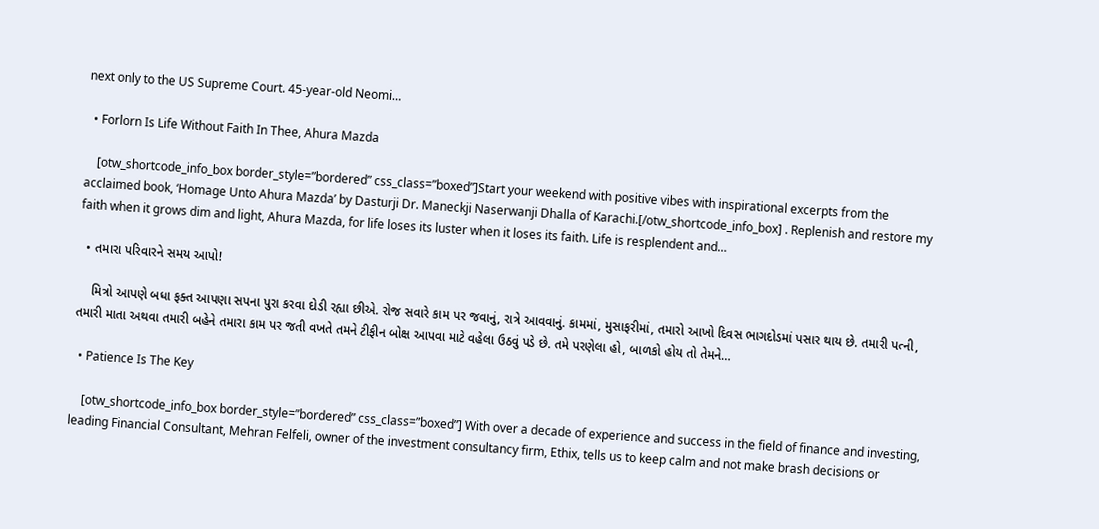next only to the US Supreme Court. 45-year-old Neomi…

  • Forlorn Is Life Without Faith In Thee, Ahura Mazda

    [otw_shortcode_info_box border_style=”bordered” css_class=”boxed”]Start your weekend with positive vibes with inspirational excerpts from the acclaimed book, ‘Homage Unto Ahura Mazda’ by Dasturji Dr. Maneckji Naserwanji Dhalla of Karachi.[/otw_shortcode_info_box] . Replenish and restore my faith when it grows dim and light, Ahura Mazda, for life loses its luster when it loses its faith. Life is resplendent and…

  • તમારા પરિવારને સમય આપો!

    મિત્રો આપણે બધા ફક્ત આપણા સપના પુરા કરવા દોડી રહ્યા છીએ. રોજ સવારે કામ પર જવાનું, રાત્રે આવવાનું. કામમાં, મુસાફરીમાં, તમારો આખો દિવસ ભાગદોડમાં પસાર થાય છે. તમારી પત્ની, તમારી માતા અથવા તમારી બહેને તમારા કામ પર જતી વખતે તમને ટીફીન બોક્ષ આપવા માટે વહેલા ઉઠવું પડે છે. તમે પરણેલા હો, બાળકો હોય તો તેમને…

  • Patience Is The Key

    [otw_shortcode_info_box border_style=”bordered” css_class=”boxed”] With over a decade of experience and success in the field of finance and investing, leading Financial Consultant, Mehran Felfeli, owner of the investment consultancy firm, Ethix, tells us to keep calm and not make brash decisions or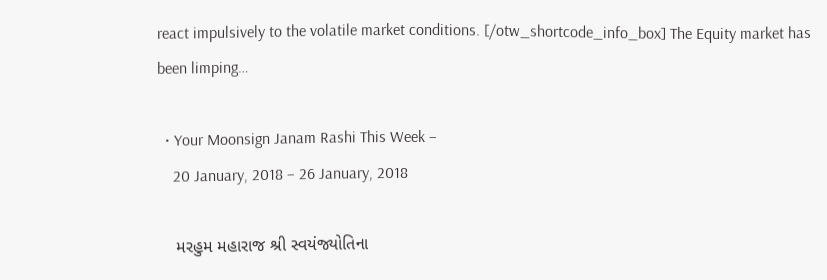react impulsively to the volatile market conditions. [/otw_shortcode_info_box] The Equity market has been limping…

  • Your Moonsign Janam Rashi This Week –
    20 January, 2018 – 26 January, 2018

    મરહુમ મહારાજ શ્રી સ્વયંજ્યોતિના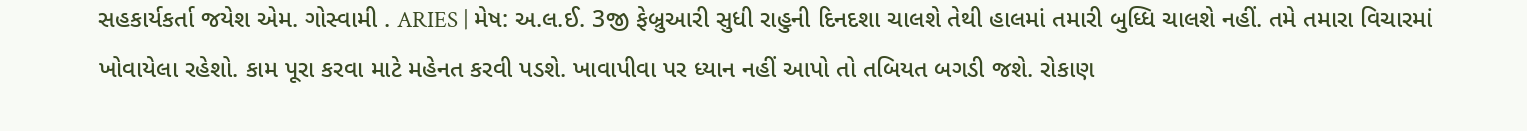સહકાર્યકર્તા જયેશ એમ. ગોસ્વામી . ARIES | મેષ: અ.લ.ઈ. 3જી ફેબ્રુઆરી સુધી રાહુની દિનદશા ચાલશે તેથી હાલમાં તમારી બુધ્ધિ ચાલશે નહીં. તમે તમારા વિચારમાં ખોવાયેલા રહેશો. કામ પૂરા કરવા માટે મહેનત કરવી પડશે. ખાવાપીવા પર ધ્યાન નહીં આપો તો તબિયત બગડી જશે. રોકાણ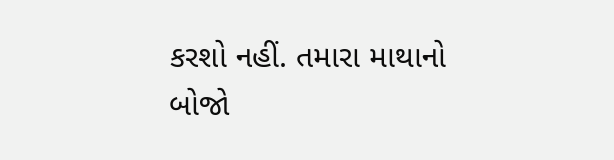કરશો નહીં. તમારા માથાનો બોજો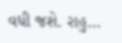વધી જશે. રાહુ…